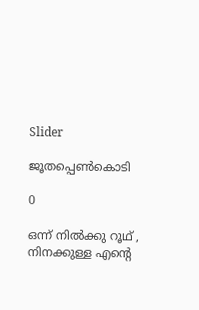Slider

ജൂതപ്പെൺകൊടി

0

ഒന്ന് നിൽക്കു റൂഥ് , നിനക്കുള്ള എന്റെ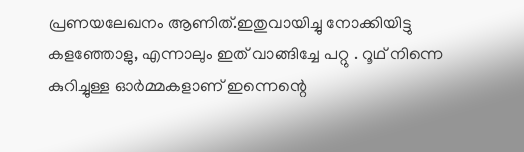പ്രണയലേഖനം ആണിത്.ഇതുവായിച്ചു നോക്കിയിട്ടു കളഞ്ഞോളു, എന്നാലും ഇത് വാങ്ങിച്ചേ പറ്റു . റൂഥ് നിന്നെ കുറിച്ചുള്ള ഓർമ്മകളാണ് ഇന്നെന്റെ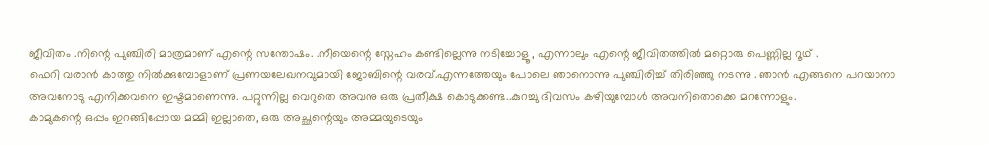ജീവിതം .നിന്റെ പുഞ്ചിരി മാത്രമാണ് എന്റെ സന്തോഷം. .നീയെന്റെ സ്നേഹം കണ്ടില്ലെന്നു നടിച്ചോളൂ , എന്നാലും എന്റെ ജീവിതത്തിൽ മറ്റൊരു പെണ്ണില്ല റൂഥ് .
ഫെറി വരാൻ കാത്തു നിൽക്കുമ്പോളാണ് പ്രണയലേഖനവുമായി ജോബിന്റെ വരവ്.എന്നത്തേയും പോലെ ഞാനൊന്നു പുഞ്ചിരിച്ച് തിരിഞ്ഞു നടന്നു . ഞാൻ എങ്ങനെ പറയാനാ അവനോടു എനിക്കവനെ ഇഷ്ടമാണെന്നു. പറ്റുന്നില്ല വെറുതെ അവനു ഒരു പ്രതീക്ഷ കൊടുക്കണ്ട..കുറച്ചു ദിവസം കഴിയുമ്പോൾ അവനിതൊക്കെ മറന്നോളും.
കാമുകന്റെ ഒപ്പം ഇറങ്ങിപ്പോയ മമ്മി ഇല്ലാതെ, ഒരു അച്ഛന്റെയും അമ്മയുടെയും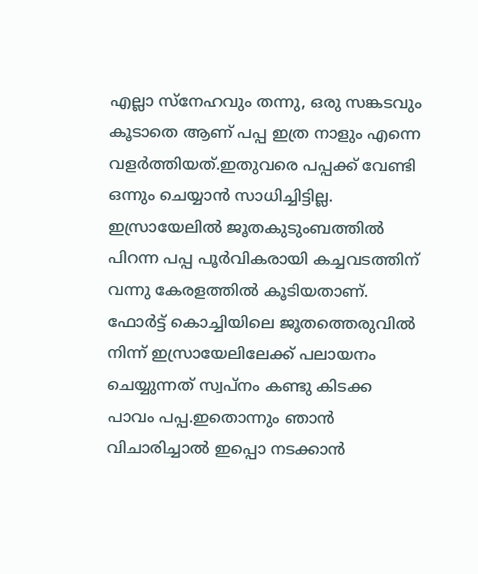എല്ലാ സ്നേഹവും തന്നു, ഒരു സങ്കടവും കൂടാതെ ആണ് പപ്പ ഇത്ര നാളും എന്നെ വളർത്തിയത്.ഇതുവരെ പപ്പക്ക് വേണ്ടി ഒന്നും ചെയ്യാൻ സാധിച്ചിട്ടില്ല. ഇസ്രായേലിൽ ജൂതകുടുംബത്തിൽ പിറന്ന പപ്പ പൂർവികരായി കച്ചവടത്തിന് വന്നു കേരളത്തിൽ കൂടിയതാണ്. ഫോർട്ട് കൊച്ചിയിലെ ജൂതത്തെരുവിൽ നിന്ന് ഇസ്രായേലിലേക്ക് പലായനം ചെയ്യുന്നത് സ്വപ്നം കണ്ടു കിടക്ക പാവം പപ്പ.ഇതൊന്നും ഞാൻ വിചാരിച്ചാൽ ഇപ്പൊ നടക്കാൻ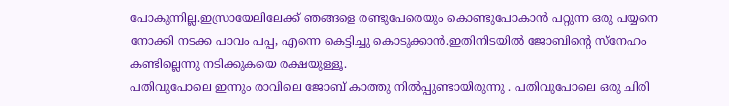പോകുന്നില്ല.ഇസ്രായേലിലേക്ക് ഞങ്ങളെ രണ്ടുപേരെയും കൊണ്ടുപോകാൻ പറ്റുന്ന ഒരു പയ്യനെ നോക്കി നടക്ക പാവം പപ്പ, എന്നെ കെട്ടിച്ചു കൊടുക്കാൻ.ഇതിനിടയിൽ ജോബിന്റെ സ്നേഹം കണ്ടില്ലെന്നു നടിക്കുകയെ രക്ഷയുള്ളൂ.
പതിവുപോലെ ഇന്നും രാവിലെ ജോബ് കാത്തു നിൽപ്പുണ്ടായിരുന്നു . പതിവുപോലെ ഒരു ചിരി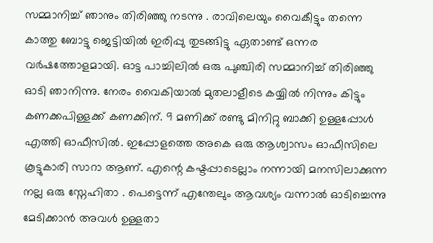സമ്മാനിച്ച് ഞാനും തിരിഞ്ഞു നടന്നു . രാവിലെയും വൈകീട്ടും തന്നെ കാത്തു ബോട്ടു ജെട്ടിയിൽ ഇരിപ്പു തുടങ്ങിട്ടു ഏതാണ്ട് ഒന്നര വർഷത്തോളമായി. ഓട്ട പാച്ചിലിൽ ഒരു പുഞ്ചിരി സമ്മാനിച്ച് തിരിഞ്ഞു ഓടി ഞാനിന്നു. നേരം വൈകിയാൽ മുതലാളീടെ കയ്യിൽ നിന്നും കിട്ടും കണക്കപിള്ളക്ക് കണക്കിന്. 9 മണിക്ക് രണ്ടു മിനിറ്റു ബാക്കി ഉള്ളപ്പോൾ എത്തി ഓഫീസിൽ. ഇപ്പോളത്തെ അകെ ഒരു ആശ്വാസം ഓഫീസിലെ കൂട്ടുകാരി സാറാ ആണ്. എന്റെ കഷ്ടപ്പാടെല്ലാം നന്നായി മനസിലാക്കുന്ന നല്ല ഒരു സ്നേഹിതാ . പെട്ടെന്ന് എന്തേലും ആവശ്യം വന്നാൽ ഓടിച്ചെന്നു മേടിക്കാൻ അവൾ ഉള്ളതാ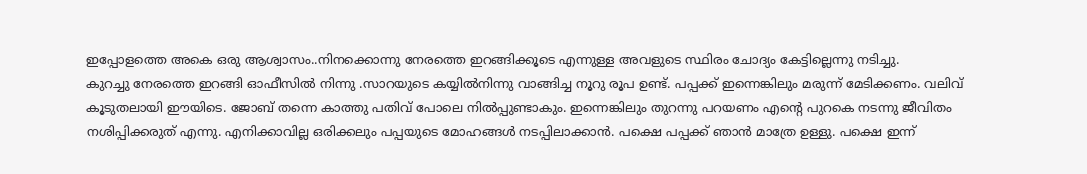ഇപ്പോളത്തെ അകെ ഒരു ആശ്വാസം..നിനക്കൊന്നു നേരത്തെ ഇറങ്ങിക്കൂടെ എന്നുള്ള അവളുടെ സ്ഥിരം ചോദ്യം കേട്ടില്ലെന്നു നടിച്ചു.
കുറച്ചു നേരത്തെ ഇറങ്ങി ഓഫീസിൽ നിന്നു .സാറയുടെ കയ്യിൽനിന്നു വാങ്ങിച്ച നൂറു രൂപ ഉണ്ട്. പപ്പക്ക് ഇന്നെങ്കിലും മരുന്ന് മേടിക്കണം. വലിവ് കൂടുതലായി ഈയിടെ. ജോബ് തന്നെ കാത്തു പതിവ് പോലെ നിൽപ്പുണ്ടാകും. ഇന്നെങ്കിലും തുറന്നു പറയണം എന്റെ പുറകെ നടന്നു ജീവിതം നശിപ്പിക്കരുത് എന്നു. എനിക്കാവില്ല ഒരിക്കലും പപ്പയുടെ മോഹങ്ങൾ നടപ്പിലാക്കാൻ. പക്ഷെ പപ്പക്ക് ഞാൻ മാത്രേ ഉള്ളു. പക്ഷെ ഇന്ന്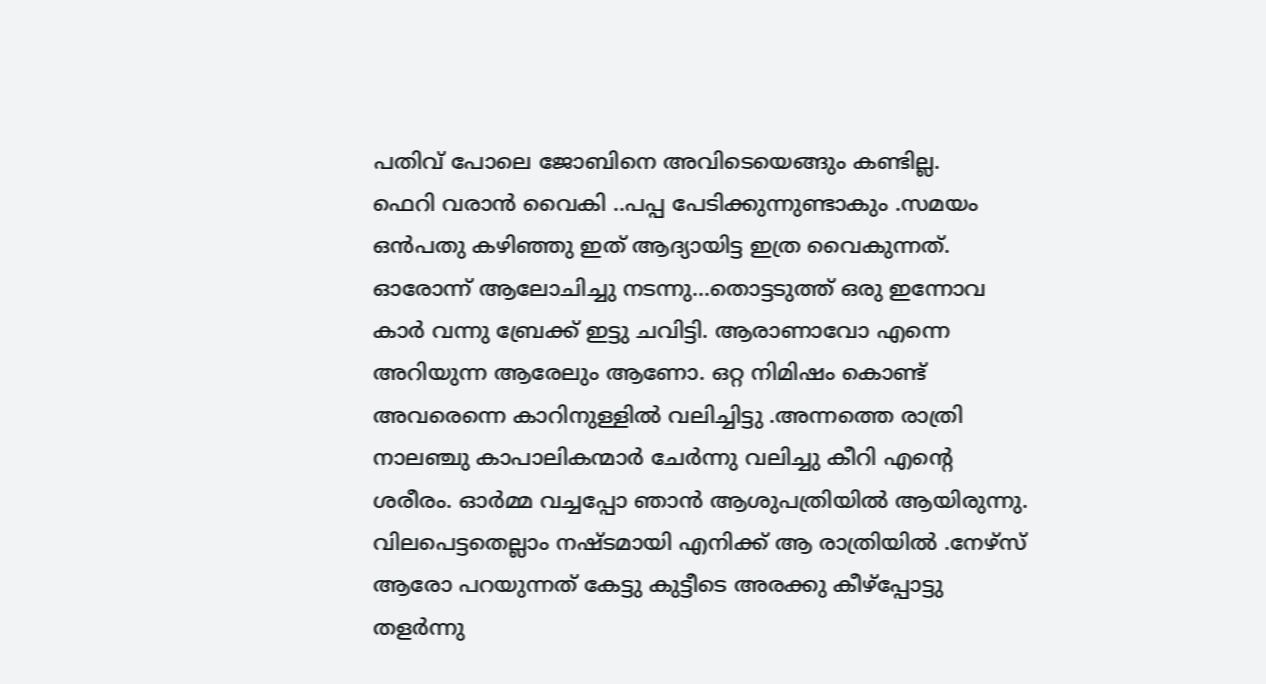പതിവ് പോലെ ജോബിനെ അവിടെയെങ്ങും കണ്ടില്ല.
ഫെറി വരാൻ വൈകി ..പപ്പ പേടിക്കുന്നുണ്ടാകും .സമയം ഒൻപതു കഴിഞ്ഞു ഇത് ആദ്യായിട്ട ഇത്ര വൈകുന്നത്. ഓരോന്ന് ആലോചിച്ചു നടന്നു...തൊട്ടടുത്ത് ഒരു ഇന്നോവ കാർ വന്നു ബ്രേക്ക് ഇട്ടു ചവിട്ടി. ആരാണാവോ എന്നെ അറിയുന്ന ആരേലും ആണോ. ഒറ്റ നിമിഷം കൊണ്ട് അവരെന്നെ കാറിനുള്ളിൽ വലിച്ചിട്ടു .അന്നത്തെ രാത്രി നാലഞ്ചു കാപാലികന്മാർ ചേർന്നു വലിച്ചു കീറി എന്റെ ശരീരം. ഓർമ്മ വച്ചപ്പോ ഞാൻ ആശുപത്രിയിൽ ആയിരുന്നു. വിലപെട്ടതെല്ലാം നഷ്ടമായി എനിക്ക് ആ രാത്രിയിൽ .നേഴ്സ് ആരോ പറയുന്നത് കേട്ടു കുട്ടീടെ അരക്കു കീഴ്പ്പോട്ടു തളർന്നു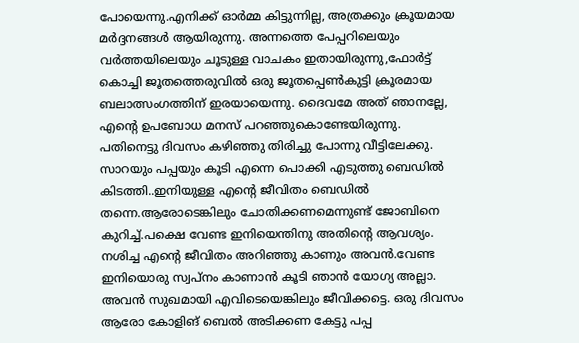പോയെന്നു.എനിക്ക് ഓർമ്മ കിട്ടുന്നില്ല, അത്രക്കും ക്രൂയമായ മർദ്ദനങ്ങൾ ആയിരുന്നു. അന്നത്തെ പേപ്പറിലെയും വർത്തയിലെയും ചൂടുള്ള വാചകം ഇതായിരുന്നു,ഫോർട്ട് കൊച്ചി ജൂതത്തെരുവിൽ ഒരു ജൂതപ്പെൺകുട്ടി ക്രൂരമായ ബലാത്സംഗത്തിന് ഇരയായെന്നു. ദൈവമേ അത് ഞാനല്ലേ, എന്റെ ഉപബോധ മനസ് പറഞ്ഞുകൊണ്ടേയിരുന്നു.
പതിനെട്ടു ദിവസം കഴിഞ്ഞു തിരിച്ചു പോന്നു വീട്ടിലേക്കു. സാറയും പപ്പയും കൂടി എന്നെ പൊക്കി എടുത്തു ബെഡിൽ കിടത്തി..ഇനിയുള്ള എന്റെ ജീവിതം ബെഡിൽ തന്നെ.ആരോടെങ്കിലും ചോതിക്കണമെന്നുണ്ട് ജോബിനെ കുറിച്ച്.പക്ഷെ വേണ്ട ഇനിയെന്തിനു അതിന്റെ ആവശ്യം. നശിച്ച എന്റെ ജീവിതം അറിഞ്ഞു കാണും അവൻ.വേണ്ട ഇനിയൊരു സ്വപ്നം കാണാൻ കൂടി ഞാൻ യോഗ്യ അല്ലാ. അവൻ സുഖമായി എവിടെയെങ്കിലും ജീവിക്കട്ടെ. ഒരു ദിവസം ആരോ കോളിങ് ബെൽ അടിക്കണ കേട്ടു പപ്പ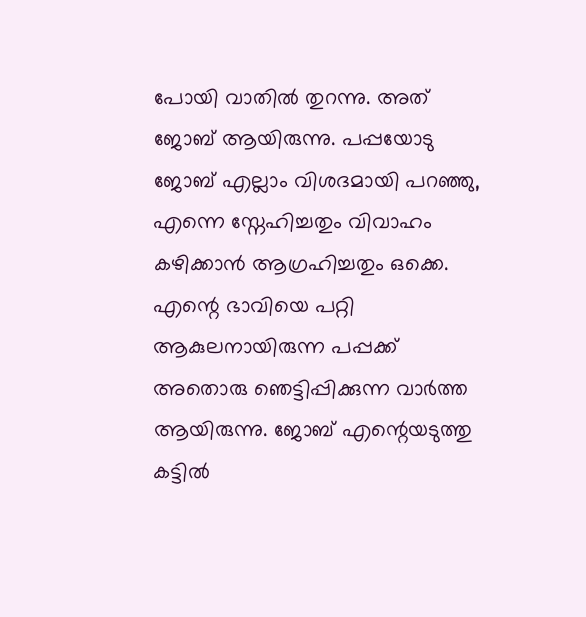പോയി വാതിൽ തുറന്നു. അത് ജോബ് ആയിരുന്നു. പപ്പയോടു ജോബ് എല്ലാം വിശദമായി പറഞ്ഞു, എന്നെ സ്നേഹിച്ചതും വിവാഹം കഴിക്കാൻ ആഗ്രഹിച്ചതും ഒക്കെ. എന്റെ ഭാവിയെ പറ്റി ആകുലനായിരുന്ന പപ്പക്ക് അതൊരു ഞെട്ടിപ്പിക്കുന്ന വാർത്ത ആയിരുന്നു. ജോബ് എന്റെയടുത്തു കട്ടിൽ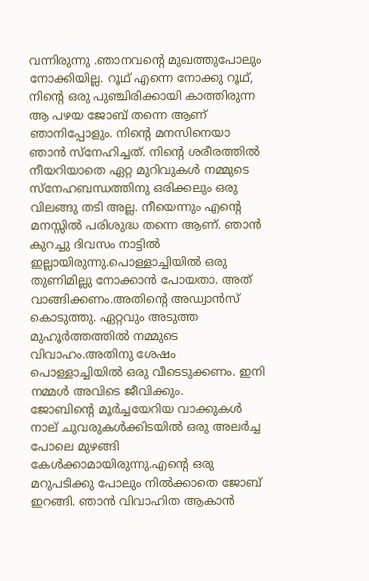വന്നിരുന്നു .ഞാനവന്റെ മുഖത്തുപോലും നോക്കിയില്ല. റൂഥ് എന്നെ നോക്കു റൂഥ്, നിന്റെ ഒരു പുഞ്ചിരിക്കായി കാത്തിരുന്ന ആ പഴയ ജോബ് തന്നെ ആണ് ഞാനിപ്പോളും. നിന്റെ മനസിനെയാ ഞാൻ സ്നേഹിച്ചത്. നിന്റെ ശരീരത്തിൽ നീയറിയാതെ ഏറ്റ മുറിവുകൾ നമ്മുടെ സ്നേഹബന്ധത്തിനു ഒരിക്കലും ഒരു വിലങ്ങു തടി അല്ല. നീയെന്നും എന്റെ മനസ്സിൽ പരിശുദ്ധ തന്നെ ആണ്. ഞാൻ കുറച്ചു ദിവസം നാട്ടിൽ ഇല്ലായിരുന്നു.പൊള്ളാച്ചിയിൽ ഒരു തുണിമില്ലു നോക്കാൻ പോയതാ. അത് വാങ്ങിക്കണം.അതിന്റെ അഡ്വാൻസ് കൊടുത്തു. ഏറ്റവും അടുത്ത മുഹൂർത്തത്തിൽ നമ്മുടെ വിവാഹം.അതിനു ശേഷം പൊള്ളാച്ചിയിൽ ഒരു വീടെടുക്കണം. ഇനി നമ്മൾ അവിടെ ജീവിക്കും.
ജോബിന്റെ മൂർച്ചയേറിയ വാക്കുകൾ നാല് ചുവരുകൾക്കിടയിൽ ഒരു അലർച്ച പോലെ മുഴങ്ങി കേൾക്കാമായിരുന്നു.എന്റെ ഒരു മറുപടിക്കു പോലും നിൽക്കാതെ ജോബ് ഇറങ്ങി. ഞാൻ വിവാഹിത ആകാൻ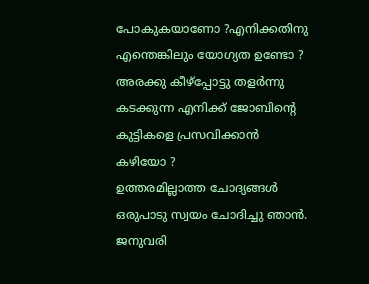പോകുകയാണോ ?എനിക്കതിനു എന്തെങ്കിലും യോഗ്യത ഉണ്ടോ ? അരക്കു കീഴ്പ്പോട്ടു തളർന്നു കടക്കുന്ന എനിക്ക് ജോബിന്റെ കുട്ടികളെ പ്രസവിക്കാൻ കഴിയോ ?
ഉത്തരമില്ലാത്ത ചോദ്യങ്ങൾ ഒരുപാടു സ്വയം ചോദിച്ചു ഞാൻ.
ജനുവരി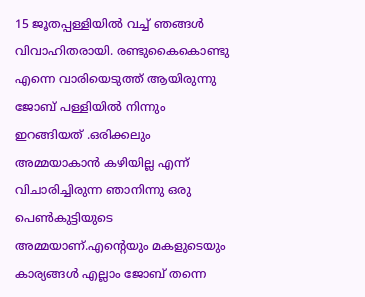15 ജൂതപ്പള്ളിയിൽ വച്ച് ഞങ്ങൾ വിവാഹിതരായി. രണ്ടുകൈകൊണ്ടു എന്നെ വാരിയെടുത്ത് ആയിരുന്നു ജോബ് പള്ളിയിൽ നിന്നും ഇറങ്ങിയത് .ഒരിക്കലും അമ്മയാകാൻ കഴിയില്ല എന്ന് വിചാരിച്ചിരുന്ന ഞാനിന്നു ഒരു പെൺകുട്ടിയുടെ അമ്മയാണ്.എന്റെയും മകളുടെയും കാര്യങ്ങൾ എല്ലാം ജോബ് തന്നെ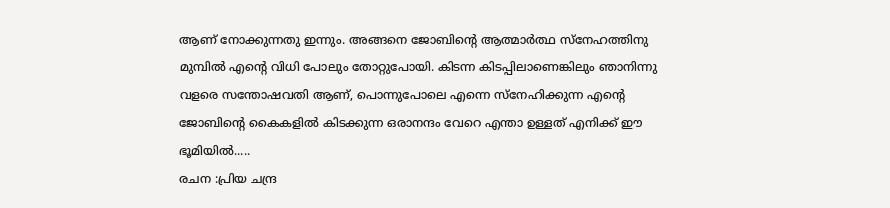ആണ് നോക്കുന്നതു ഇന്നും. അങ്ങനെ ജോബിന്റെ ആത്മാര്‍ത്ഥ സ്നേഹത്തിനു മുമ്പിൽ എന്റെ വിധി പോലും തോറ്റുപോയി. കിടന്ന കിടപ്പിലാണെങ്കിലും ഞാനിന്നു വളരെ സന്തോഷവതി ആണ്, പൊന്നുപോലെ എന്നെ സ്നേഹിക്കുന്ന എന്റെ ജോബിന്റെ കൈകളിൽ കിടക്കുന്ന ഒരാനന്ദം വേറെ എന്താ ഉള്ളത് എനിക്ക് ഈ ഭൂമിയിൽ.....
രചന :പ്രിയ ചന്ദ്ര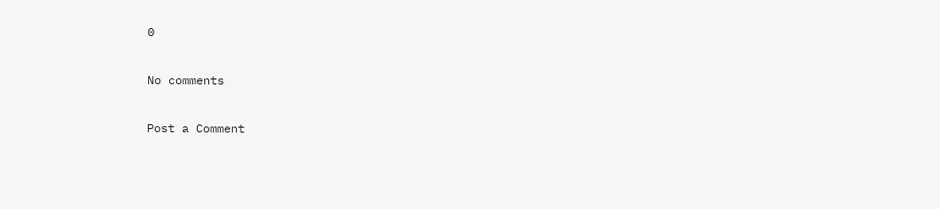0

No comments

Post a Comment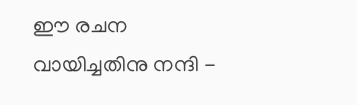ഈ രചന വായിച്ചതിനു നന്ദി -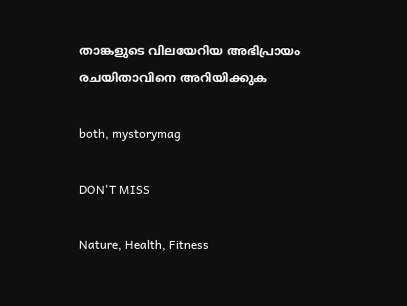താങ്കളുടെ വിലയേറിയ അഭിപ്രായം രചയിതാവിനെ അറിയിക്കുക

both, mystorymag

DON'T MISS

Nature, Health, Fitness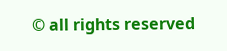© all rights reserved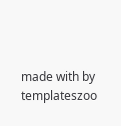made with by templateszoo